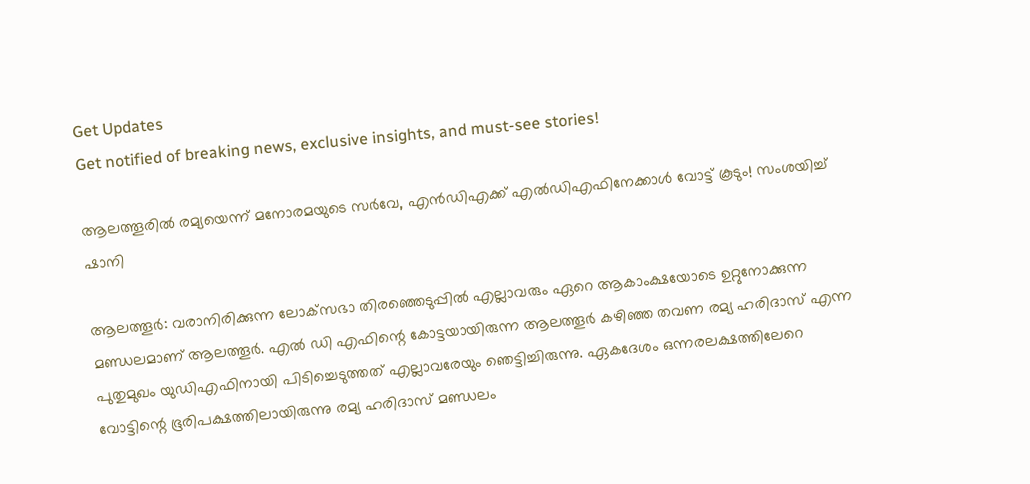Get Updates
Get notified of breaking news, exclusive insights, and must-see stories!

ആലത്തൂരില്‍ രമ്യയെന്ന് മനോരമയുടെ സര്‍വേ, എന്‍ഡിഎക്ക് എല്‍ഡിഎഫിനേക്കാള്‍ വോട്ട് കൂടും! സംശയിച്ച് ഷാനി

ആലത്തൂര്‍: വരാനിരിക്കുന്ന ലോക്‌സഭാ തിരഞ്ഞെടുപ്പില്‍ എല്ലാവരും ഏറെ ആകാംക്ഷയോടെ ഉറ്റുനോക്കുന്ന മണ്ഡലമാണ് ആലത്തൂര്‍. എല്‍ ഡി എഫിന്റെ കോട്ടയായിരുന്ന ആലത്തൂര്‍ കഴിഞ്ഞ തവണ രമ്യ ഹരിദാസ് എന്ന പുതുമുഖം യുഡിഎഫിനായി പിടിച്ചെടുത്തത് എല്ലാവരേയും ഞെട്ടിച്ചിരുന്നു. ഏകദേശം ഒന്നരലക്ഷത്തിലേറെ വോട്ടിന്റെ ഭൂരിപക്ഷത്തിലായിരുന്നു രമ്യ ഹരിദാസ് മണ്ഡലം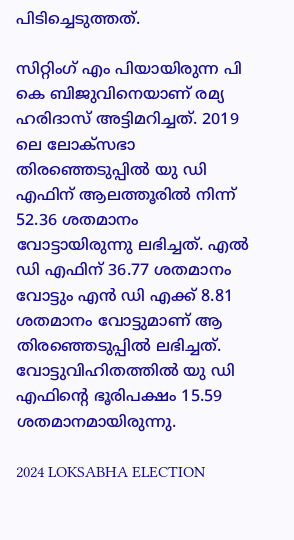പിടിച്ചെടുത്തത്.

സിറ്റിംഗ് എം പിയായിരുന്ന പി കെ ബിജുവിനെയാണ് രമ്യ ഹരിദാസ് അട്ടിമറിച്ചത്. 2019 ലെ ലോക്‌സഭാ തിരഞ്ഞെടുപ്പില്‍ യു ഡി എഫിന് ആലത്തൂരില്‍ നിന്ന് 52.36 ശതമാനം വോട്ടായിരുന്നു ലഭിച്ചത്. എല്‍ ഡി എഫിന് 36.77 ശതമാനം വോട്ടും എന്‍ ഡി എക്ക് 8.81 ശതമാനം വോട്ടുമാണ് ആ തിരഞ്ഞെടുപ്പില്‍ ലഭിച്ചത്. വോട്ടുവിഹിതത്തില്‍ യു ഡി എഫിന്റെ ഭൂരിപക്ഷം 15.59 ശതമാനമായിരുന്നു.

2024 LOKSABHA ELECTION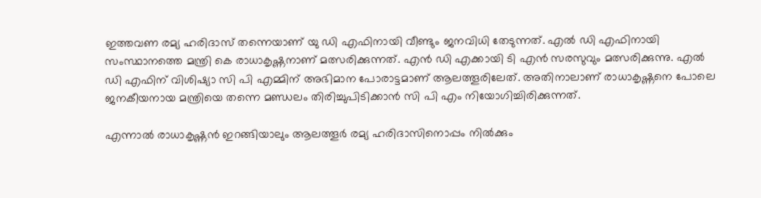ഇത്തവണ രമ്യ ഹരിദാസ് തന്നെയാണ് യു ഡി എഫിനായി വീണ്ടും ജനവിധി തേടുന്നത്. എല്‍ ഡി എഫിനായി സംസ്ഥാനത്തെ മന്ത്രി കെ രാധാകൃഷ്ണനാണ് മത്സരിക്കുന്നത്. എന്‍ ഡി എക്കായി ടി എന്‍ സരസുവും മത്സരിക്കുന്നു. എല്‍ ഡി എഫിന് വിശിഷ്യാ സി പി എമ്മിന് അഭിമാന പോരാട്ടമാണ് ആലത്തൂരിലേത്. അതിനാലാണ് രാധാകൃഷ്ണനെ പോലെ ജനകീയനായ മന്ത്രിയെ തന്നെ മണ്ഡലം തിരിച്ചുപിടിക്കാന്‍ സി പി എം നിയോഗിച്ചിരിക്കുന്നത്.

എന്നാല്‍ രാധാകൃഷ്ണന്‍ ഇറങ്ങിയാലും ആലത്തൂര്‍ രമ്യ ഹരിദാസിനൊപ്പം നില്‍ക്കും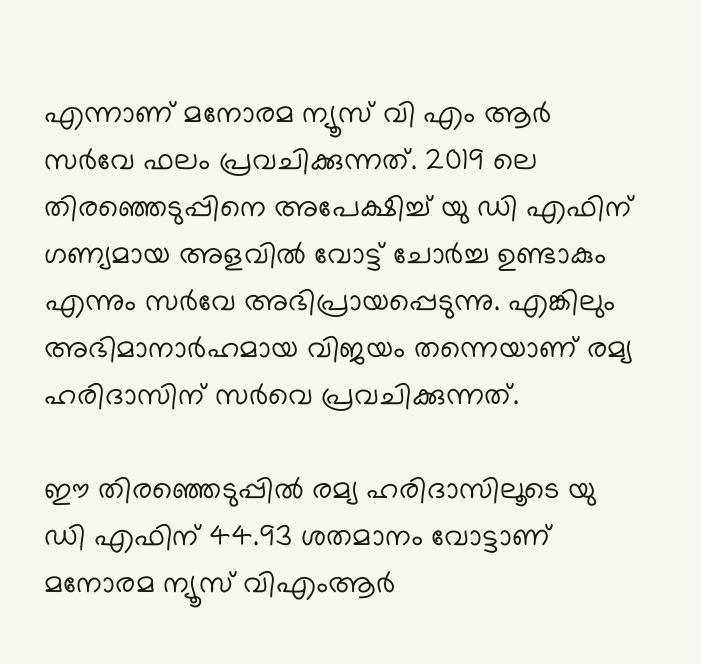എന്നാണ് മനോരമ ന്യൂസ് വി എം ആര്‍ സര്‍വേ ഫലം പ്രവചിക്കുന്നത്. 2019 ലെ തിരഞ്ഞെടുപ്പിനെ അപേക്ഷിച്ച് യു ഡി എഫിന് ഗണ്യമായ അളവില്‍ വോട്ട് ചോര്‍ച്ച ഉണ്ടാകും എന്നും സര്‍വേ അഭിപ്രായപ്പെടുന്നു. എങ്കിലും അഭിമാനാര്‍ഹമായ വിജയം തന്നെയാണ് രമ്യ ഹരിദാസിന് സര്‍വെ പ്രവചിക്കുന്നത്.

ഈ തിരഞ്ഞെടുപ്പില്‍ രമ്യ ഹരിദാസിലൂടെ യു ഡി എഫിന് 44.93 ശതമാനം വോട്ടാണ് മനോരമ ന്യൂസ് വിഎംആര്‍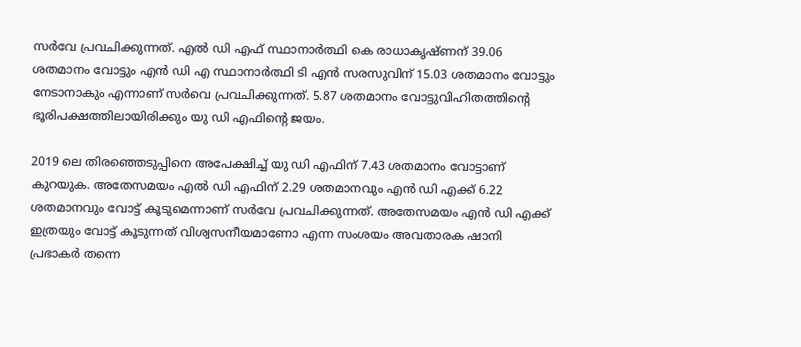സര്‍വേ പ്രവചിക്കുന്നത്. എല്‍ ഡി എഫ് സ്ഥാനാര്‍ത്ഥി കെ രാധാകൃഷ്ണന് 39.06 ശതമാനം വോട്ടും എന്‍ ഡി എ സ്ഥാനാര്‍ത്ഥി ടി എന്‍ സരസുവിന് 15.03 ശതമാനം വോട്ടും നേടാനാകും എന്നാണ് സര്‍വെ പ്രവചിക്കുന്നത്. 5.87 ശതമാനം വോട്ടുവിഹിതത്തിന്റെ ഭൂരിപക്ഷത്തിലായിരിക്കും യു ഡി എഫിന്റെ ജയം.

2019 ലെ തിരഞ്ഞെടുപ്പിനെ അപേക്ഷിച്ച് യു ഡി എഫിന് 7.43 ശതമാനം വോട്ടാണ് കുറയുക. അതേസമയം എല്‍ ഡി എഫിന് 2.29 ശതമാനവും എന്‍ ഡി എക്ക് 6.22 ശതമാനവും വോട്ട് കൂടുമെന്നാണ് സര്‍വേ പ്രവചിക്കുന്നത്. അതേസമയം എന്‍ ഡി എക്ക് ഇത്രയും വോട്ട് കൂടുന്നത് വിശ്വസനീയമാണോ എന്ന സംശയം അവതാരക ഷാനി പ്രഭാകര്‍ തന്നെ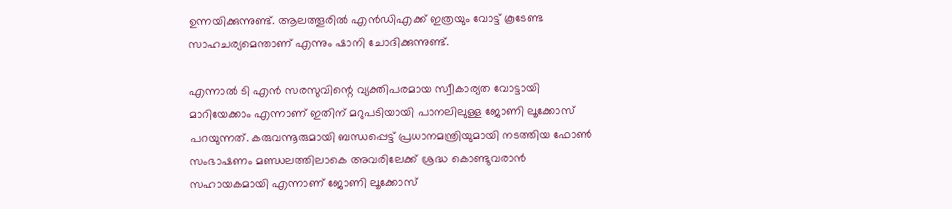ഉന്നയിക്കുന്നുണ്ട്. ആലത്തൂരില്‍ എന്‍ഡിഎക്ക് ഇത്രയും വോട്ട് കൂടേണ്ട സാഹചര്യമെന്താണ് എന്നും ഷാനി ചോദിക്കുന്നുണ്ട്.

എന്നാല്‍ ടി എന്‍ സരസുവിന്റെ വ്യക്തിപരമായ സ്വീകാര്യത വോട്ടായി മാറിയേക്കാം എന്നാണ് ഇതിന് മറുപടിയായി പാനലിലുള്ള ജോണി ലൂക്കോസ് പറയുന്നത്. കരുവന്നൂരുമായി ബന്ധപ്പെട്ട് പ്രധാനമന്ത്രിയുമായി നടത്തിയ ഫോണ്‍ സംഭാഷണം മണ്ഡലത്തിലാകെ അവരിലേക്ക് ശ്രദ്ധ കൊണ്ടുവരാന്‍ സഹായകമായി എന്നാണ് ജോണി ലൂക്കോസ്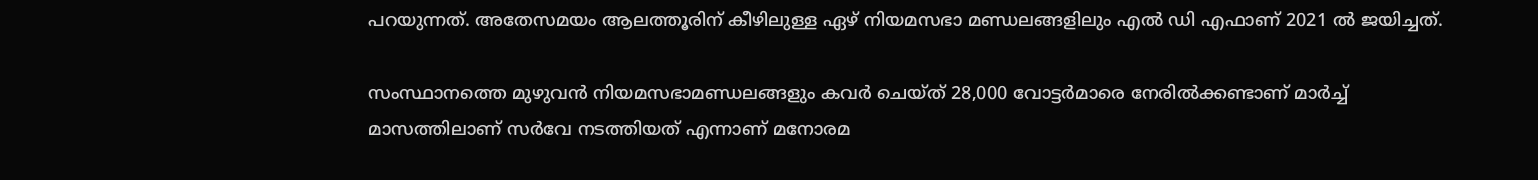പറയുന്നത്. അതേസമയം ആലത്തൂരിന് കീഴിലുള്ള ഏഴ് നിയമസഭാ മണ്ഡലങ്ങളിലും എല്‍ ഡി എഫാണ് 2021 ല്‍ ജയിച്ചത്.

സംസ്ഥാനത്തെ മുഴുവന്‍ നിയമസഭാമണ്ഡലങ്ങളും കവര്‍ ചെയ്ത് 28,000 വോട്ടര്‍മാരെ നേരില്‍ക്കണ്ടാണ് മാര്‍ച്ച് മാസത്തിലാണ് സര്‍വേ നടത്തിയത് എന്നാണ് മനോരമ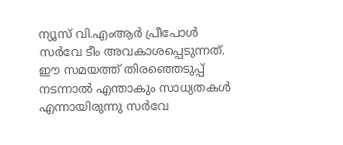ന്യൂസ് വി.എംആര്‍ പ്രീപോള്‍ സര്‍വേ ടീം അവകാശപ്പെടുന്നത്. ഈ സമയത്ത് തിരഞ്ഞെടുപ്പ് നടന്നാല്‍ എന്താകും സാധ്യതകള്‍ എന്നായിരുന്നു സര്‍വേ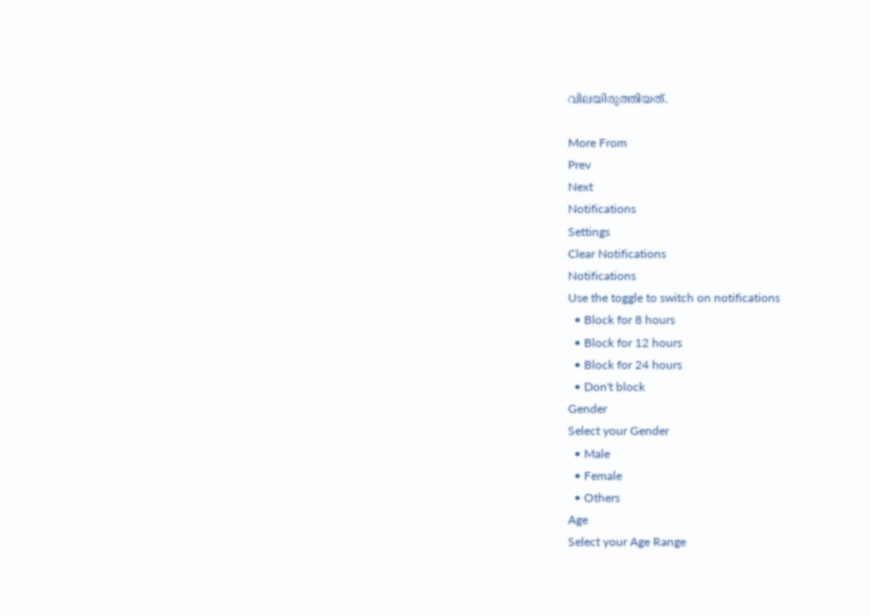വിലയിരുത്തിയത്.

More From
Prev
Next
Notifications
Settings
Clear Notifications
Notifications
Use the toggle to switch on notifications
  • Block for 8 hours
  • Block for 12 hours
  • Block for 24 hours
  • Don't block
Gender
Select your Gender
  • Male
  • Female
  • Others
Age
Select your Age Range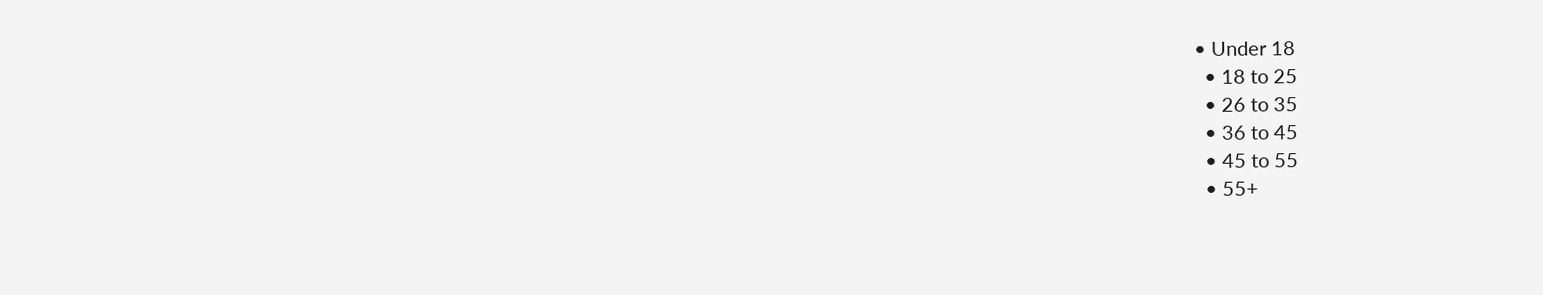• Under 18
  • 18 to 25
  • 26 to 35
  • 36 to 45
  • 45 to 55
  • 55+